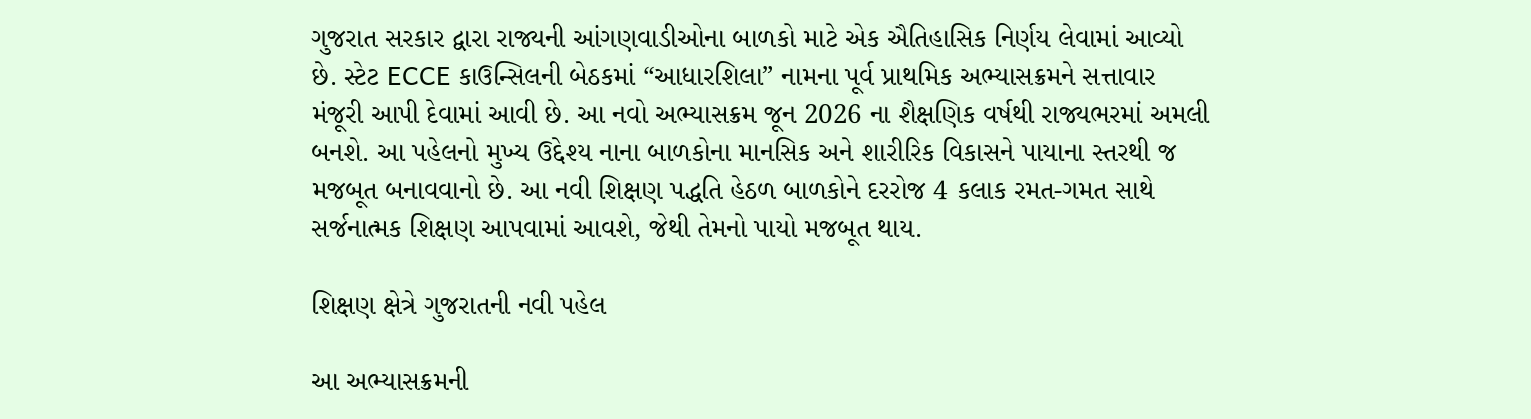ગુજરાત સરકાર દ્વારા રાજ્યની આંગણવાડીઓના બાળકો માટે એક ઐતિહાસિક નિર્ણય લેવામાં આવ્યો છે. સ્ટેટ ECCE કાઉન્સિલની બેઠકમાં “આધારશિલા” નામના પૂર્વ પ્રાથમિક અભ્યાસક્રમને સત્તાવાર મંજૂરી આપી દેવામાં આવી છે. આ નવો અભ્યાસક્રમ જૂન 2026 ના શૈક્ષણિક વર્ષથી રાજ્યભરમાં અમલી બનશે. આ પહેલનો મુખ્ય ઉદ્દેશ્ય નાના બાળકોના માનસિક અને શારીરિક વિકાસને પાયાના સ્તરથી જ મજબૂત બનાવવાનો છે. આ નવી શિક્ષણ પદ્ધતિ હેઠળ બાળકોને દરરોજ 4 કલાક રમત-ગમત સાથે સર્જનાત્મક શિક્ષણ આપવામાં આવશે, જેથી તેમનો પાયો મજબૂત થાય.

શિક્ષણ ક્ષેત્રે ગુજરાતની નવી પહેલ

આ અભ્યાસક્રમની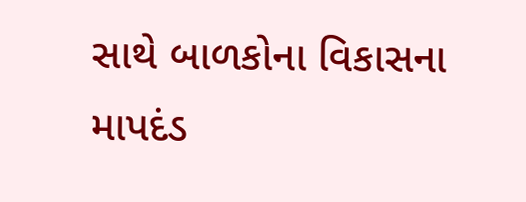સાથે બાળકોના વિકાસના માપદંડ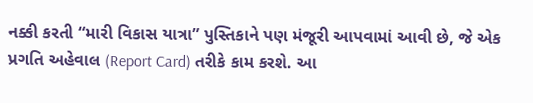નક્કી કરતી “મારી વિકાસ યાત્રા” પુસ્તિકાને પણ મંજૂરી આપવામાં આવી છે, જે એક પ્રગતિ અહેવાલ (Report Card) તરીકે કામ કરશે. આ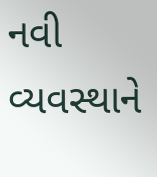નવી વ્યવસ્થાને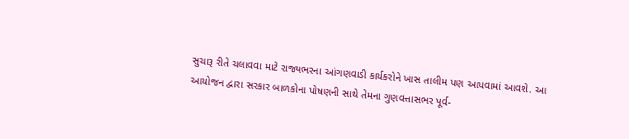સુચારૂ રીતે ચલાવવા માટે રાજ્યભરના આંગણવાડી કાર્યકરોને ખાસ તાલીમ પણ આપવામાં આવશે. આ આયોજન દ્વારા સરકાર બાળકોના પોષણની સાથે તેમના ગુણવત્તાસભર પૂર્વ-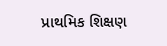પ્રાથમિક શિક્ષણ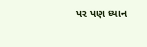પર પણ ધ્યાન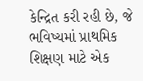કેન્દ્રિત કરી રહી છે, જે ભવિષ્યમાં પ્રાથમિક શિક્ષણ માટે એક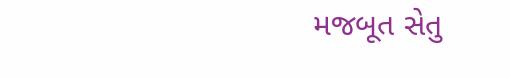મજબૂત સેતુ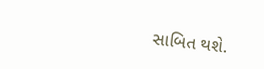સાબિત થશે.